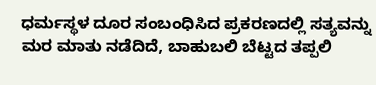ಧರ್ಮಸ್ಥಳ ದೂರ ಸಂಬಂಧಿಸಿದ ಪ್ರಕರಣದಲ್ಲಿ ಸತ್ಯವನ್ನು ಮರ ಮಾತು ನಡೆದಿದೆ, ಬಾಹುಬಲಿ ಬೆಟ್ಟದ ತಪ್ಪಲಿ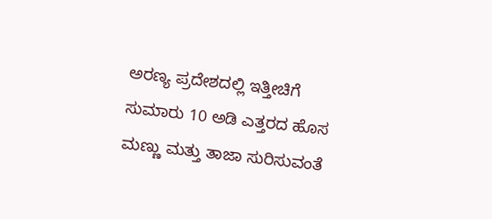ಅರಣ್ಯ ಪ್ರದೇಶದಲ್ಲಿ ಇತ್ತೀಚಿಗೆ ಸುಮಾರು 10 ಅಡಿ ಎತ್ತರದ ಹೊಸ ಮಣ್ಣು ಮತ್ತು ತಾಜಾ ಸುರಿಸುವಂತೆ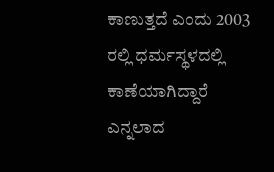ಕಾಣುತ್ತದೆ ಎಂದು 2003 ರಲ್ಲಿ ಧರ್ಮಸ್ಥಳದಲ್ಲಿ ಕಾಣೆಯಾಗಿದ್ದಾರೆ ಎನ್ನಲಾದ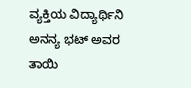ವ್ಯಕ್ತಿಯ ವಿದ್ಯಾರ್ಥಿನಿ ಅನನ್ಯ ಭಟ್ ಅವರ ತಾಯಿ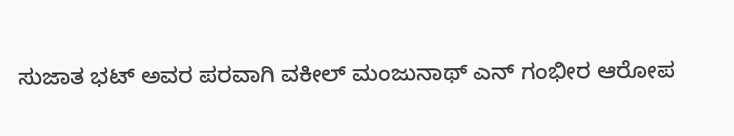ಸುಜಾತ ಭಟ್ ಅವರ ಪರವಾಗಿ ವಕೀಲ್ ಮಂಜುನಾಥ್ ಎನ್ ಗಂಭೀರ ಆರೋಪ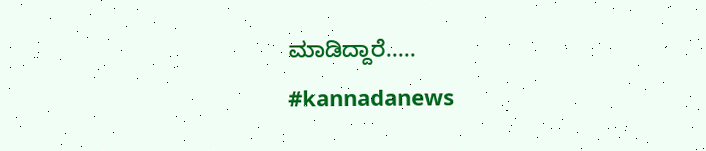ಮಾಡಿದ್ದಾರೆ.....
#kannadanews